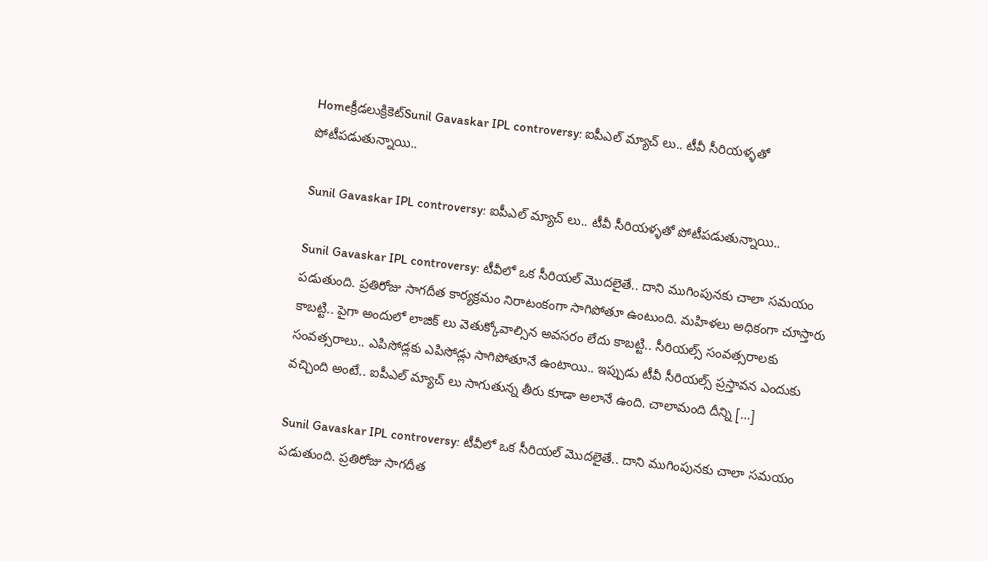Homeక్రీడలుక్రికెట్‌Sunil Gavaskar IPL controversy: ఐపీఎల్ మ్యాచ్ లు.. టీవీ సీరియళ్ళతో పోటీపడుతున్నాయి..

Sunil Gavaskar IPL controversy: ఐపీఎల్ మ్యాచ్ లు.. టీవీ సీరియళ్ళతో పోటీపడుతున్నాయి..

Sunil Gavaskar IPL controversy: టీవీలో ఒక సీరియల్ మొదలైతే.. దాని ముగింపునకు చాలా సమయం పడుతుంది. ప్రతిరోజు సాగదీత కార్యక్రమం నిరాటంకంగా సాగిపోతూ ఉంటుంది. మహిళలు అధికంగా చూస్తారు కాబట్టి.. పైగా అందులో లాజిక్ లు వెతుక్కోవాల్సిన అవసరం లేదు కాబట్టి.. సీరియల్స్ సంవత్సరాలకు సంవత్సరాలు.. ఎపిసోడ్లకు ఎపిసోడ్లు సాగిపోతూనే ఉంటాయి.. ఇప్పుడు టీవీ సీరియల్స్ ప్రస్తావన ఎందుకు వచ్చింది అంటే.. ఐపీఎల్ మ్యాచ్ లు సాగుతున్న తీరు కూడా అలానే ఉంది. చాలామంది దీన్ని […]

Sunil Gavaskar IPL controversy: టీవీలో ఒక సీరియల్ మొదలైతే.. దాని ముగింపునకు చాలా సమయం పడుతుంది. ప్రతిరోజు సాగదీత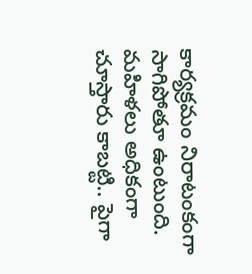కార్యక్రమం నిరాటంకంగా సాగిపోతూ ఉంటుంది. మహిళలు అధికంగా చూస్తారు కాబట్టి.. పైగా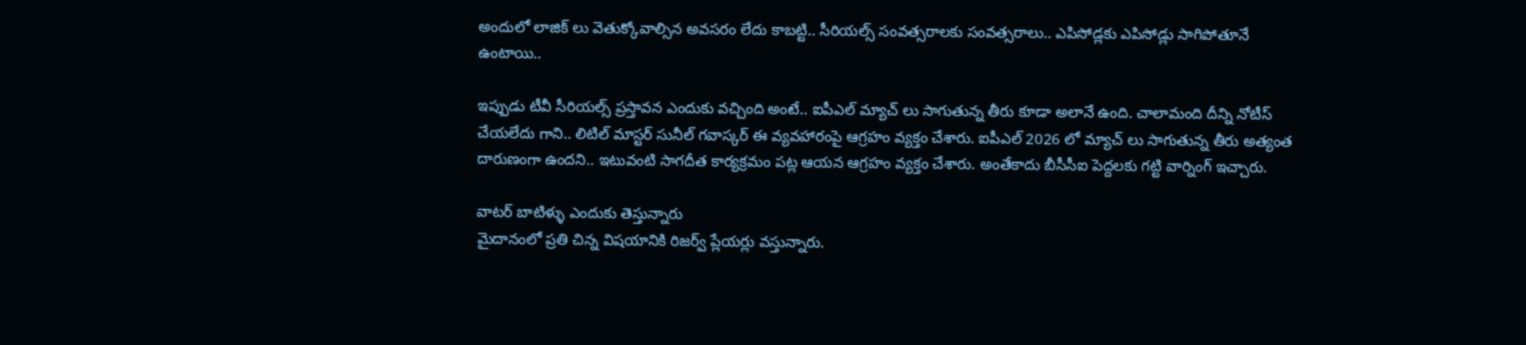అందులో లాజిక్ లు వెతుక్కోవాల్సిన అవసరం లేదు కాబట్టి.. సీరియల్స్ సంవత్సరాలకు సంవత్సరాలు.. ఎపిసోడ్లకు ఎపిసోడ్లు సాగిపోతూనే ఉంటాయి..

ఇప్పుడు టీవీ సీరియల్స్ ప్రస్తావన ఎందుకు వచ్చింది అంటే.. ఐపీఎల్ మ్యాచ్ లు సాగుతున్న తీరు కూడా అలానే ఉంది. చాలామంది దీన్ని నోటీస్ చేయలేదు గాని.. లిటిల్ మాస్టర్ సునీల్ గవాస్కర్ ఈ వ్యవహారంపై ఆగ్రహం వ్యక్తం చేశారు. ఐపీఎల్ 2026 లో మ్యాచ్ లు సాగుతున్న తీరు అత్యంత దారుణంగా ఉందని.. ఇటువంటి సాగదీత కార్యక్రమం పట్ల ఆయన ఆగ్రహం వ్యక్తం చేశారు. అంతేకాదు బీసీసీఐ పెద్దలకు గట్టి వార్నింగ్ ఇచ్చారు.

వాటర్ బాటిళ్ళు ఎందుకు తెస్తున్నారు
మైదానంలో ప్రతి చిన్న విషయానికి రిజర్వ్ ప్లేయర్లు వస్తున్నారు.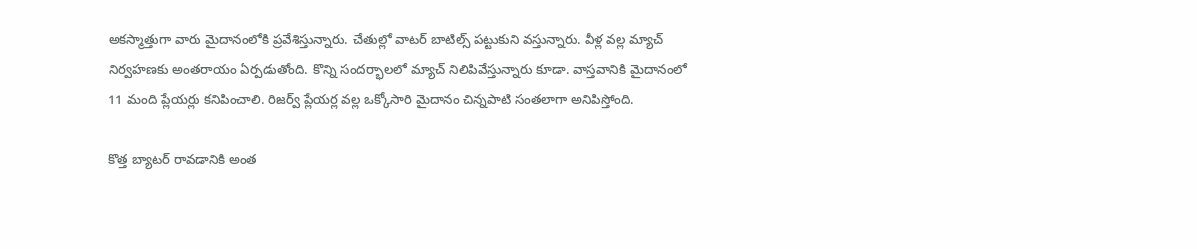అకస్మాత్తుగా వారు మైదానంలోకి ప్రవేశిస్తున్నారు. చేతుల్లో వాటర్ బాటిల్స్ పట్టుకుని వస్తున్నారు. వీళ్ల వల్ల మ్యాచ్ నిర్వహణకు అంతరాయం ఏర్పడుతోంది. కొన్ని సందర్భాలలో మ్యాచ్ నిలిపివేస్తున్నారు కూడా. వాస్తవానికి మైదానంలో 11 మంది ప్లేయర్లు కనిపించాలి. రిజర్వ్ ప్లేయర్ల వల్ల ఒక్కోసారి మైదానం చిన్నపాటి సంతలాగా అనిపిస్తోంది.

కొత్త బ్యాటర్ రావడానికి అంత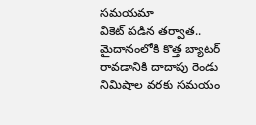సమయమా
వికెట్ పడిన తర్వాత.. మైదానంలోకి కొత్త బ్యాటర్ రావడానికి దాదాపు రెండు నిమిషాల వరకు సమయం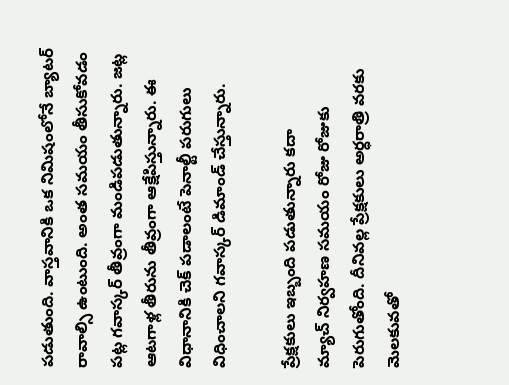పడుతుంది. వాస్తవానికి ఒక నిమిషంలోనే బ్యాటర్ రావాల్సి ఉంటుంది. అంత సమయం తీసుకోవడం పట్ల గవాస్కర్ తీవ్రంగా మండిపడుతున్నారు. జట్ల ఆటగాళ్ల తీరును తీవ్రంగా ఆక్షేపిస్తున్నారు. ఈ విధానానికి చెక్ పడాలంటే పెనాల్టీ పరుగులు విధించాలని గవాస్కర్ డిమాండ్ చేస్తున్నారు.

ప్రేక్షకులు ఇబ్బంది పడుతున్నారు కదా
మ్యాచ్ నిర్వహణ సమయం రోజు రోజుకు పెరుగుతోంది. దీనివల్ల ప్రేక్షకులు అర్ధరాత్రి వరకు మెలకువతో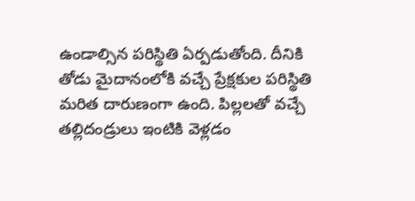ఉండాల్సిన పరిస్థితి ఏర్పడుతోంది. దీనికి తోడు మైదానంలోకి వచ్చే ప్రేక్షకుల పరిస్థితి మరిత దారుణంగా ఉంది. పిల్లలతో వచ్చే తల్లిదండ్రులు ఇంటికి వెళ్లడం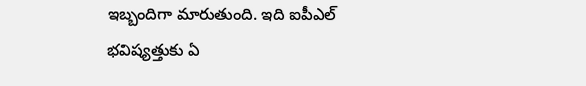ఇబ్బందిగా మారుతుంది. ఇది ఐపీఎల్ భవిష్యత్తుకు ఏ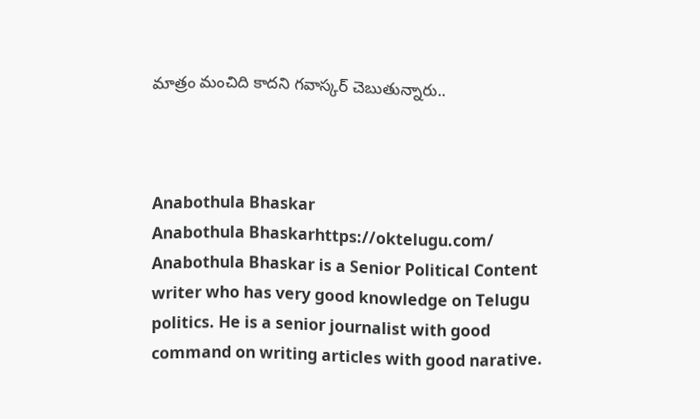మాత్రం మంచిది కాదని గవాస్కర్ చెబుతున్నారు..



Anabothula Bhaskar
Anabothula Bhaskarhttps://oktelugu.com/
Anabothula Bhaskar is a Senior Political Content writer who has very good knowledge on Telugu politics. He is a senior journalist with good command on writing articles with good narative.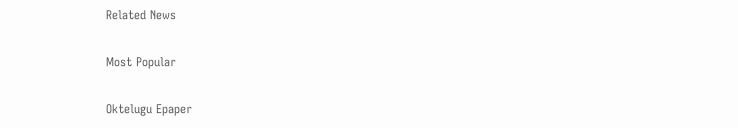Related News

Most Popular

Oktelugu Epaper